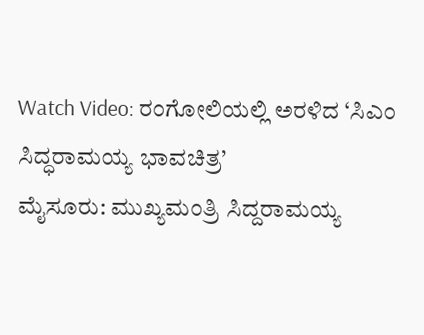Watch Video: ರಂಗೋಲಿಯಲ್ಲಿ ಅರಳಿದ ‘ಸಿಎಂ ಸಿದ್ಧರಾಮಯ್ಯ ಭಾವಚಿತ್ರ’
ಮೈಸೂರು: ಮುಖ್ಯಮಂತ್ರಿ ಸಿದ್ದರಾಮಯ್ಯ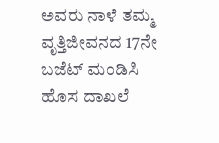ಅವರು ನಾಳೆ ತಮ್ಮ ವೃತ್ತಿಜೀವನದ 17ನೇ ಬಜೆಟ್ ಮಂಡಿಸಿ ಹೊಸ ದಾಖಲೆ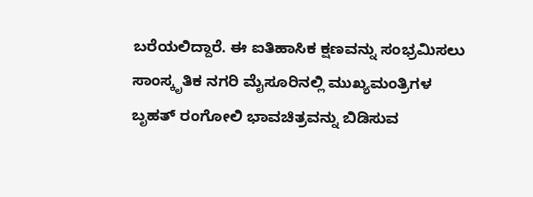ಬರೆಯಲಿದ್ದಾರೆ. ಈ ಐತಿಹಾಸಿಕ ಕ್ಷಣವನ್ನು ಸಂಭ್ರಮಿಸಲು ಸಾಂಸ್ಕೃತಿಕ ನಗರಿ ಮೈಸೂರಿನಲ್ಲಿ ಮುಖ್ಯಮಂತ್ರಿಗಳ ಬೃಹತ್ ರಂಗೋಲಿ ಭಾವಚಿತ್ರವನ್ನು ಬಿಡಿಸುವ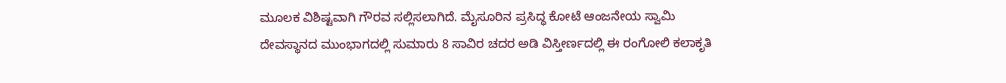ಮೂಲಕ ವಿಶಿಷ್ಟವಾಗಿ ಗೌರವ ಸಲ್ಲಿಸಲಾಗಿದೆ. ಮೈಸೂರಿನ ಪ್ರಸಿದ್ಧ ಕೋಟೆ ಆಂಜನೇಯ ಸ್ವಾಮಿ ದೇವಸ್ಥಾನದ ಮುಂಭಾಗದಲ್ಲಿ ಸುಮಾರು 8 ಸಾವಿರ ಚದರ ಅಡಿ ವಿಸ್ತೀರ್ಣದಲ್ಲಿ ಈ ರಂಗೋಲಿ ಕಲಾಕೃತಿ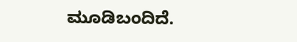ಮೂಡಿಬಂದಿದೆ.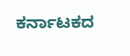ಕರ್ನಾಟಕದ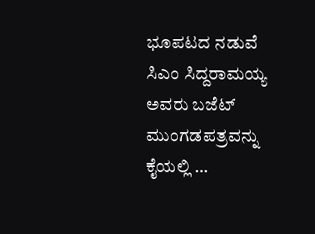ಭೂಪಟದ ನಡುವೆ ಸಿಎಂ ಸಿದ್ದರಾಮಯ್ಯ ಅವರು ಬಜೆಟ್ ಮುಂಗಡಪತ್ರವನ್ನು ಕೈಯಲ್ಲಿ …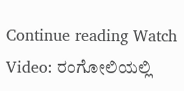Continue reading Watch Video: ರಂಗೋಲಿಯಲ್ಲಿ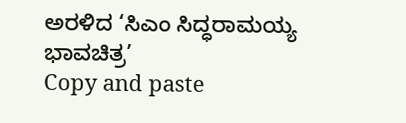ಅರಳಿದ ‘ಸಿಎಂ ಸಿದ್ಧರಾಮಯ್ಯ ಭಾವಚಿತ್ರ’
Copy and paste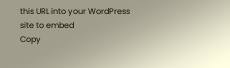this URL into your WordPress site to embed
Copy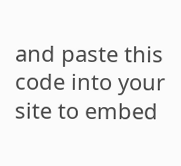and paste this code into your site to embed